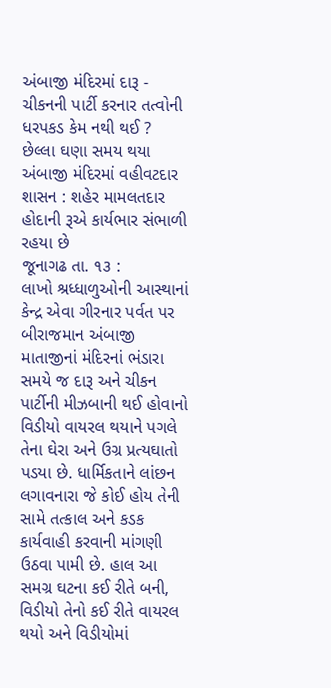અંબાજી મંદિરમાં દારૂ - ચીકનની પાર્ટી કરનાર તત્વોની ધરપકડ કેમ નથી થઈ ?
છેલ્લા ઘણા સમય થયા અંબાજી મંદિરમાં વહીવટદાર શાસન : શહેર મામલતદાર હોદાની રૂએ કાર્યભાર સંભાળી રહયા છે
જૂનાગઢ તા. ૧૩ :
લાખો શ્રધ્ધાળુઓની આસ્થાનાં કેન્દ્ર એવા ગીરનાર પર્વત પર બીરાજમાન અંબાજી માતાજીનાં મંદિરનાં ભંડારા સમયે જ દારૂ અને ચીકન પાર્ટીની મીઝબાની થઈ હોવાનો વિડીયો વાયરલ થયાને પગલે તેના ઘેરા અને ઉગ્ર પ્રત્યઘાતો પડયા છે. ધાર્મિકતાને લાંછન લગાવનારા જે કોઈ હોય તેની સામે તત્કાલ અને કડક કાર્યવાહી કરવાની માંગણી ઉઠવા પામી છે. હાલ આ સમગ્ર ઘટના કઈ રીતે બની, વિડીયો તેનો કઈ રીતે વાયરલ થયો અને વિડીયોમાં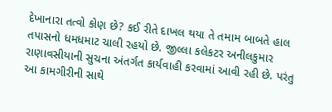દેખાનારા તત્વો કોણ છે? કઈ રીતે દાખલ થયા તે તમામ બાબતે હાલ તપાસનો ધમધમાટ ચાલી રહયો છે. જીલ્લા કલેકટર અનીલકુમાર રાણાવસીયાની સુચના અંતર્ગત કાર્યવાહી કરવામાં આવી રહી છે. પરંતુ આ કામગીરીની સાથે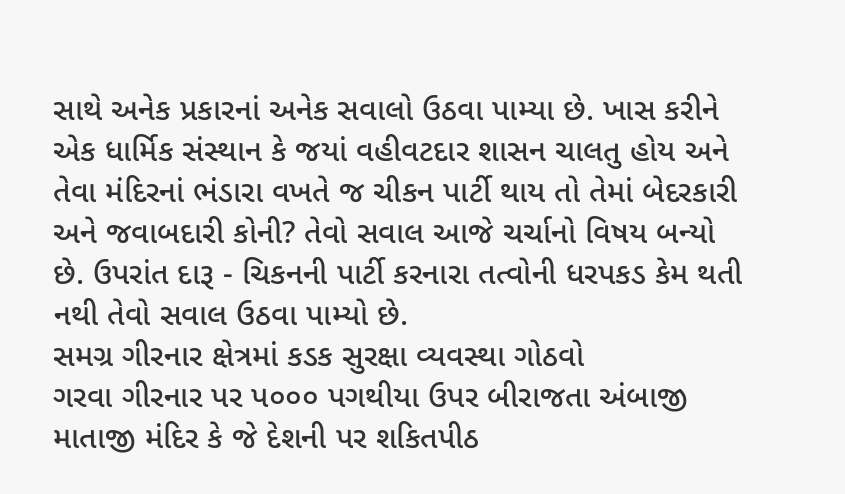સાથે અનેક પ્રકારનાં અનેક સવાલો ઉઠવા પામ્યા છે. ખાસ કરીને એક ધાર્મિક સંસ્થાન કે જયાં વહીવટદાર શાસન ચાલતુ હોય અને તેવા મંદિરનાં ભંડારા વખતે જ ચીકન પાર્ટી થાય તો તેમાં બેદરકારી અને જવાબદારી કોની? તેવો સવાલ આજે ચર્ચાનો વિષય બન્યો છે. ઉપરાંત દારૂ - ચિકનની પાર્ટી કરનારા તત્વોની ધરપકડ કેમ થતી નથી તેવો સવાલ ઉઠવા પામ્યો છે.
સમગ્ર ગીરનાર ક્ષેત્રમાં કડક સુરક્ષા વ્યવસ્થા ગોઠવો
ગરવા ગીરનાર પર પ૦૦૦ પગથીયા ઉપર બીરાજતા અંબાજી માતાજી મંદિર કે જે દેશની પર શકિતપીઠ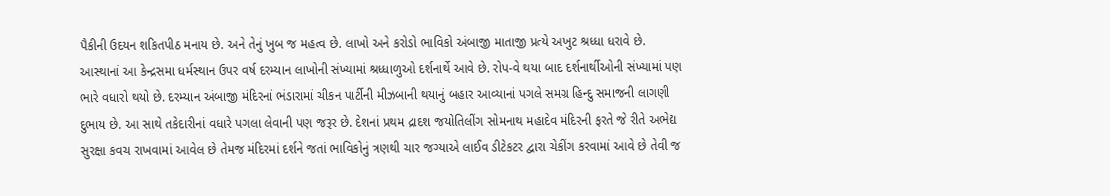પૈકીની ઉદયન શકિતપીઠ મનાય છે. અને તેનું ખુબ જ મહત્વ છે. લાખો અને કરોડો ભાવિકો અંબાજી માતાજી પ્રત્યે અખુટ શ્રધ્ધા ધરાવે છે. આસ્થાનાં આ કેન્દ્રસમા ધર્મસ્થાન ઉપર વર્ષ દરમ્યાન લાખોની સંખ્યામાં શ્રધ્ધાળુઓ દર્શનાર્થે આવે છે. રોપ-વે થયા બાદ દર્શનાર્થીઓની સંખ્યામાં પણ ભારે વધારો થયો છે. દરમ્યાન અંબાજી મંદિરનાં ભંડારામાં ચીકન પાર્ટીની મીઝબાની થયાનું બહાર આવ્યાનાં પગલે સમગ્ર હિન્દુ સમાજની લાગણી દુભાય છે. આ સાથે તકેદારીનાં વધારે પગલા લેવાની પણ જરૂર છે. દેશનાં પ્રથમ દ્રાદશ જયોતિલીંગ સોમનાથ મહાદેવ મંદિરની ફરતે જે રીતે અભેદ્ય સુરક્ષા કવચ રાખવામાં આવેલ છે તેમજ મંદિરમાં દર્શને જતાં ભાવિકોનું ત્રણથી ચાર જગ્યાએ લાઈવ ડીટેકટર દ્વારા ચેકીંગ કરવામાં આવે છે તેવી જ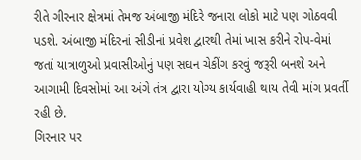રીતે ગીરનાર ક્ષેત્રમાં તેમજ અંબાજી મંદિરે જનારા લોકો માટે પણ ગોઠવવી પડશે. અંબાજી મંદિરનાં સીડીનાં પ્રવેશ દ્વારથી તેમાં ખાસ કરીને રોપ-વેમાં જતાં યાત્રાળુઓ પ્રવાસીઓનું પણ સઘન ચેકીંગ કરવું જરૂરી બનશે અને આગામી દિવસોમાં આ અંગે તંત્ર દ્વારા યોગ્ય કાર્યવાહી થાય તેવી માંગ પ્રવર્તી રહી છે.
ગિરનાર પર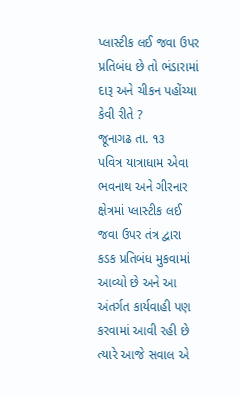પ્લાસ્ટીક લઈ જવા ઉપર પ્રતિબંધ છે તો ભંડારામાં દારૂ અને ચીકન પહોંચ્યા કેવી રીતે ?
જૂનાગઢ તા. ૧૩
પવિત્ર યાત્રાધામ એવા ભવનાથ અને ગીરનાર ક્ષેત્રમાં પ્લાસ્ટીક લઈ જવા ઉપર તંત્ર દ્વારા કડક પ્રતિબંધ મુકવામાં આવ્યો છે અને આ અંતર્ગત કાર્યવાહી પણ કરવામાં આવી રહી છે ત્યારે આજે સવાલ એ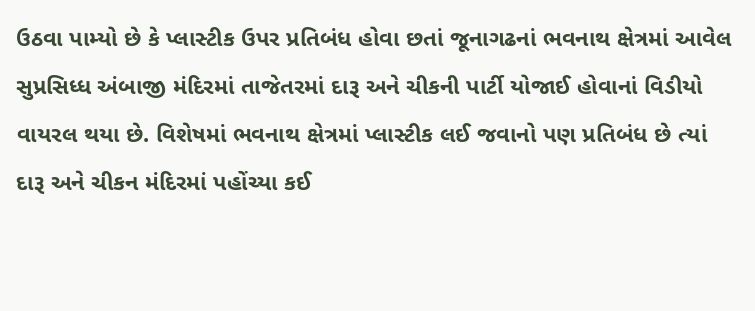ઉઠવા પામ્યો છે કે પ્લાસ્ટીક ઉપર પ્રતિબંધ હોવા છતાં જૂનાગઢનાં ભવનાથ ક્ષેત્રમાં આવેલ સુપ્રસિધ્ધ અંબાજી મંદિરમાં તાજેતરમાં દારૂ અને ચીકની પાર્ટી યોજાઈ હોવાનાં વિડીયો વાયરલ થયા છે. વિશેષમાં ભવનાથ ક્ષેત્રમાં પ્લાસ્ટીક લઈ જવાનો પણ પ્રતિબંધ છે ત્યાં દારૂ અને ચીકન મંદિરમાં પહોંચ્યા કઈ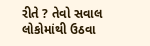રીતે ? તેવો સવાલ લોકોમાંથી ઉઠવા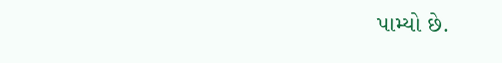પામ્યો છે.